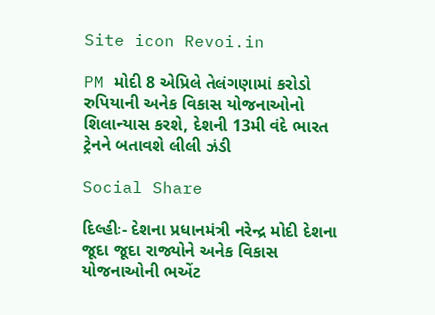Site icon Revoi.in

PM મોદી 8 એપ્રિલે તેલંગણામાં કરોડો રુપિયાની અનેક વિકાસ યોજનાઓનો શિલાન્યાસ કરશે, દેશની 13મી વંદે ભારત ટ્રેનને બતાવશે લીલી ઝંડી

Social Share

દિલ્હીઃ- દેશના પ્રધાનમંત્રી નરેન્દ્ર મોદી દેશના જૂદા જૂદા રાજ્યોને અનેક વિકાસ યોજનાઓની ભએંટ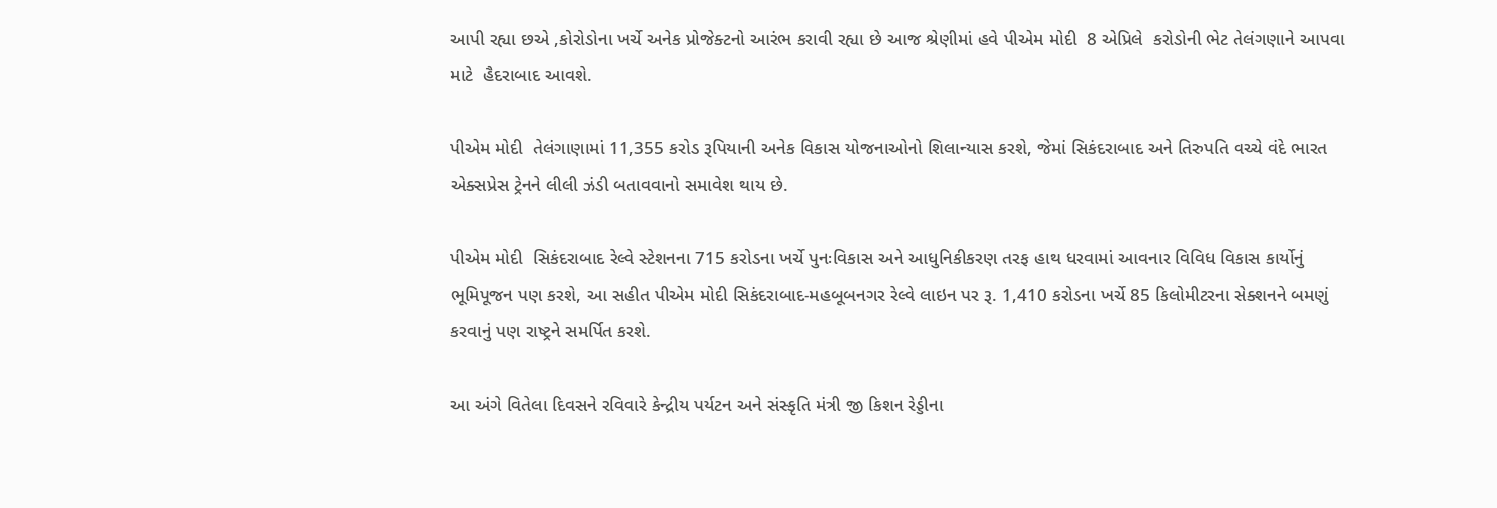આપી રહ્યા છએ ,કોરોડોના ખર્ચે અનેક પ્રોજેક્ટનો આરંભ કરાવી રહ્યા છે આજ શ્રેણીમાં હવે પીએમ મોદી  8 એપ્રિલે  કરોડોની ભેટ તેલંગણાને આપવા માટે  હૈદરાબાદ આવશે.

પીએમ મોદી  તેલંગાણામાં 11,355 કરોડ રૂપિયાની અનેક વિકાસ યોજનાઓનો શિલાન્યાસ કરશે, જેમાં સિકંદરાબાદ અને તિરુપતિ વચ્ચે વંદે ભારત એક્સપ્રેસ ટ્રેનને લીલી ઝંડી બતાવવાનો સમાવેશ થાય છે.

પીએમ મોદી  સિકંદરાબાદ રેલ્વે સ્ટેશનના 715 કરોડના ખર્ચે પુનઃવિકાસ અને આધુનિકીકરણ તરફ હાથ ધરવામાં આવનાર વિવિધ વિકાસ કાર્યોનું ભૂમિપૂજન પણ કરશે, આ સહીત પીએમ મોદી સિકંદરાબાદ-મહબૂબનગર રેલ્વે લાઇન પર રૂ. 1,410 કરોડના ખર્ચે 85 કિલોમીટરના સેક્શનને બમણું કરવાનું પણ રાષ્ટ્રને સમર્પિત કરશે.

આ અંગે વિતેલા દિવસને રવિવારે કેન્દ્રીય પર્યટન અને સંસ્કૃતિ મંત્રી જી કિશન રેડ્ડીના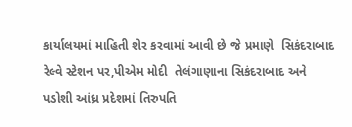કાર્યાલયમાં માહિતી શેર કરવામાં આવી છે જે પ્રમાણે  સિકંદરાબાદ રેલ્વે સ્ટેશન પર,પીએમ મોદી  તેલંગાણાના સિકંદરાબાદ અને પડોશી આંધ્ર પ્રદેશમાં તિરુપતિ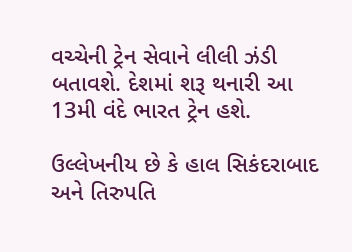વચ્ચેની ટ્રેન સેવાને લીલી ઝંડી બતાવશે. દેશમાં શરૂ થનારી આ 13મી વંદે ભારત ટ્રેન હશે.

ઉલ્લેખનીય છે કે હાલ સિકંદરાબાદ અને તિરુપતિ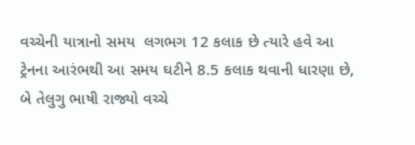વચ્ચેની યાત્રાનો સમય  લગભગ 12 કલાક છે ત્યારે હવે આ ટ્રેનના આરંભથી આ સમય ઘટીને 8.5 કલાક થવાની ધારણા છે, બે તેલુગુ ભાષી રાજ્યો વચ્ચે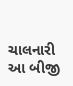ચાલનારી આ બીજી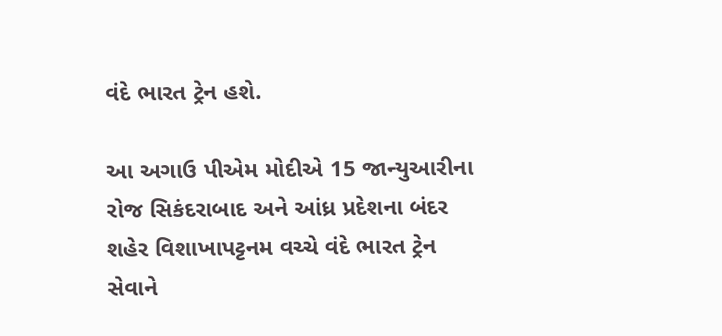વંદે ભારત ટ્રેન હશે.

આ અગાઉ પીએમ મોદીએ 15 જાન્યુઆરીના રોજ સિકંદરાબાદ અને આંધ્ર પ્રદેશના બંદર શહેર વિશાખાપટ્ટનમ વચ્ચે વંદે ભારત ટ્રેન સેવાને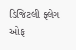ડિજિટલી ફ્લેગ ઓફ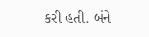કરી હતી. બંને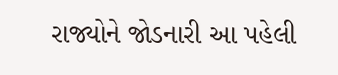રાજ્યોને જોડનારી આ પહેલી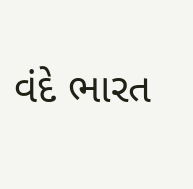વંદે ભારત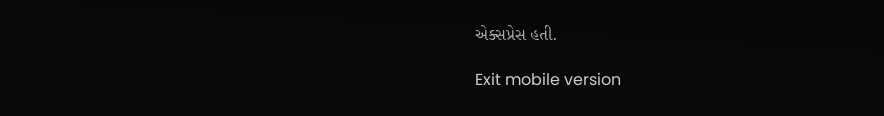એક્સપ્રેસ હતી.

Exit mobile version